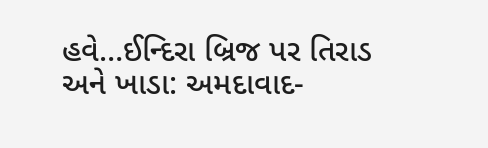હવે…ઈન્દિરા બ્રિજ પર તિરાડ અને ખાડા: અમદાવાદ-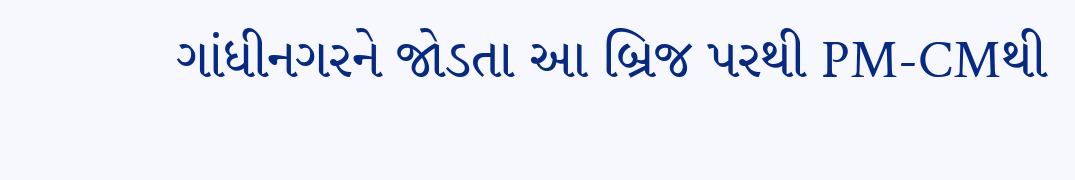ગાંધીનગરને જોડતા આ બ્રિજ પરથી PM-CMથી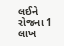લઈને રોજના 1 લાખ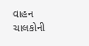વાહન ચાલકોની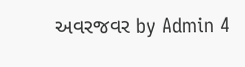અવરજવર by Admin 4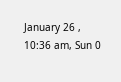January 26 , 10:36 am, Sun 0